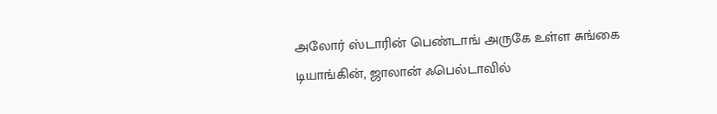அலோர் ஸ்டாரின் பெண்டாங் அருகே உள்ள சுங்கை டியாங்கின், ஜாலான் ஃபெல்டாவில்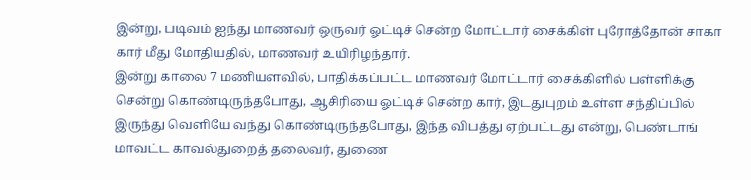இன்று, படிவம் ஐந்து மாணவர் ஒருவர் ஓட்டிச் சென்ற மோட்டார் சைக்கிள் புரோத்தோன் சாகா கார் மீது மோதியதில், மாணவர் உயிரிழந்தார்.
இன்று காலை 7 மணியளவில், பாதிக்கப்பட்ட மாணவர் மோட்டார் சைக்கிளில் பள்ளிக்கு சென்று கொண்டிருந்தபோது, ஆசிரியை ஓட்டிச் சென்ற கார், இடதுபுறம் உள்ள சந்திப்பில் இருந்து வெளியே வந்து கொண்டிருந்தபோது, இந்த விபத்து ஏற்பட்டது என்று, பெண்டாங் மாவட்ட காவல்துறைத் தலைவர், துணை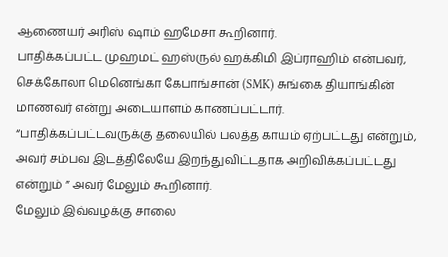ஆணையர் அரிஸ் ஷாம் ஹமேசா கூறினார்.
பாதிக்கப்பட்ட முஹமட் ஹஸ்ருல் ஹக்கிமி இப்ராஹிம் என்பவர், செக்கோலா மெனெங்கா கேபாங்சான் (SMK) சுங்கை தியாங்கின் மாணவர் என்று அடையாளம் காணப்பட்டார்.
“பாதிக்கப்பட்டவருக்கு தலையில் பலத்த காயம் ஏற்பட்டது என்றும், அவர் சம்பவ இடத்திலேயே இறந்துவிட்டதாக அறிவிக்கப்பட்டது என்றும் ” அவர் மேலும் கூறினார்.
மேலும் இவ்வழக்கு சாலை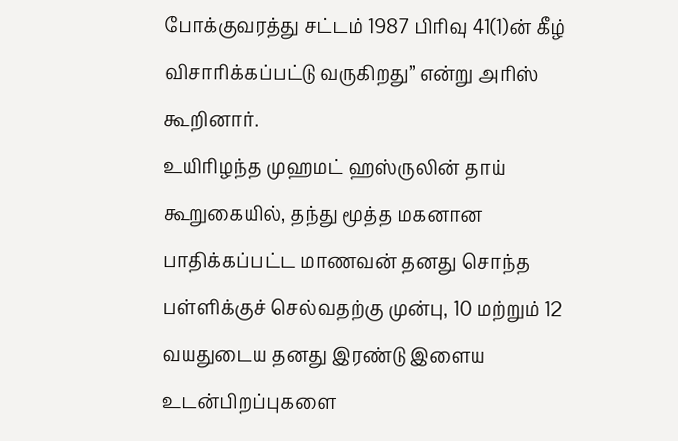போக்குவரத்து சட்டம் 1987 பிரிவு 41(1)ன் கீழ் விசாரிக்கப்பட்டு வருகிறது’’ என்று அரிஸ் கூறினார்.
உயிரிழந்த முஹமட் ஹஸ்ருலின் தாய் கூறுகையில், தந்து மூத்த மகனான பாதிக்கப்பட்ட மாணவன் தனது சொந்த பள்ளிக்குச் செல்வதற்கு முன்பு, 10 மற்றும் 12 வயதுடைய தனது இரண்டு இளைய உடன்பிறப்புகளை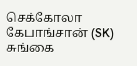செக்கோலா கேபாங்சான் (SK) சுங்கை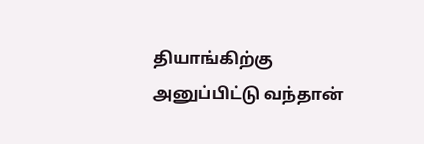தியாங்கிற்கு அனுப்பிட்டு வந்தான்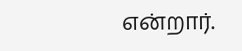என்றார்.